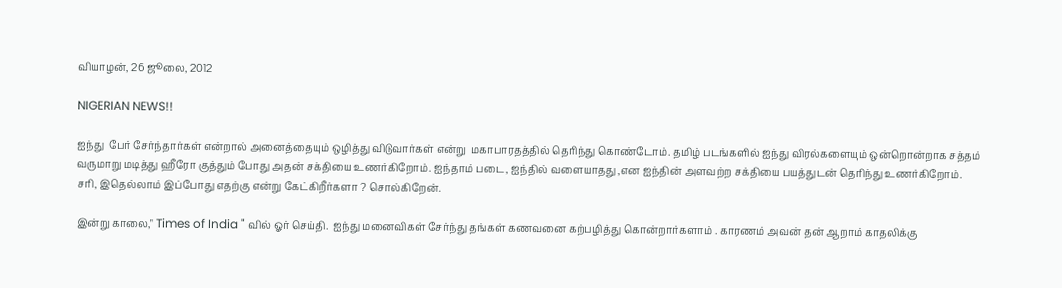வியாழன், 26 ஜூலை, 2012

NIGERIAN NEWS!!

ஐந்து  பேர் சேர்ந்தார்கள் என்றால் அனைத்தையும் ஒழித்து விடுவார்கள் என்று  மகாபாரதத்தில் தெரிந்து கொண்டோம். தமிழ் படங்களில் ஐந்து விரல்களையும் ஒன்றொன்றாக சத்தம் வருமாறு மடித்து ஹீரோ குத்தும் போது அதன் சக்தியை உணர்கிறோம். ஐந்தாம் படை, ஐந்தில் வளையாதது ,என ஐந்தின் அளவற்ற சக்தியை பயத்துடன் தெரிந்து உணர்கிறோம். சரி, இதெல்லாம் இப்போது எதற்கு என்று கேட்கிறீர்களா ? சொல்கிறேன்.

இன்று காலை," Times of India " வில் ஓர் செய்தி.  ஐந்து மனைவிகள் சேர்ந்து தங்கள் கணவனை கற்பழித்து கொன்றார்களாம் . காரணம் அவன் தன் ஆறாம் காதலிக்கு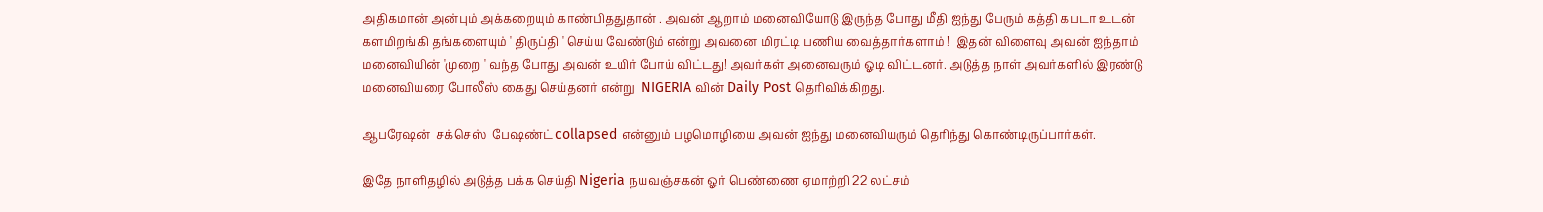அதிகமான் அன்பும் அக்கறையும் காண்பிததுதான் . அவன் ஆறாம் மனைவியோடு இருந்த போது மீதி ஐந்து பேரும் கத்தி கபடா உடன்  களமிறங்கி தங்களையும் ' திருப்தி ' செய்ய வேண்டும் என்று அவனை மிரட்டி பணிய வைத்தார்களாம் !  இதன் விளைவு அவன் ஐந்தாம் மனைவியின் 'முறை ' வந்த போது அவன் உயிர் போய் விட்டது! அவர்கள் அனைவரும் ஓடி விட்டனர். அடுத்த நாள் அவர்களில் இரண்டு மனைவியரை போலீஸ் கைது செய்தனர் என்று  NIGERIA வின் Daily Post தெரிவிக்கிறது.

ஆபரேஷன்  சக்செஸ்  பேஷண்ட் collapsed என்னும் பழமொழியை அவன் ஐந்து மனைவியரும் தெரிந்து கொண்டிருப்பார்கள்.

இதே நாளிதழில் அடுத்த பக்க செய்தி Nigeria நயவஞ்சகன் ஓர் பெண்ணை ஏமாற்றி 22 லட்சம்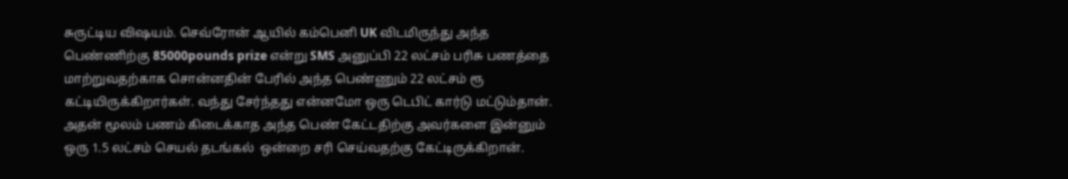சுருட்டிய விஷயம். செவ்ரோன் ஆயில் கம்பெனி UK விடமிருந்து அந்த பெண்ணிற்கு 85000pounds prize என்று SMS அனுப்பி 22 லட்சம் பரிசு பணத்தை மாற்றுவதற்காக சொன்னதின் பேரில் அந்த பெண்ணும் 22 லட்சம் ரூ கட்டியிருக்கிறார்கள். வந்து சேர்ந்தது என்னமோ ஒரு டெபிட் கார்டு மட்டும்தான். அதன் மூலம் பணம் கிடைக்காத அந்த பெண் கேட்டதிற்கு அவர்களை இன்னும் ஒரு 1.5 லட்சம் செயல் தடங்கல்  ஒன்றை சரி செய்வதற்கு கேட்டிருக்கிறான்.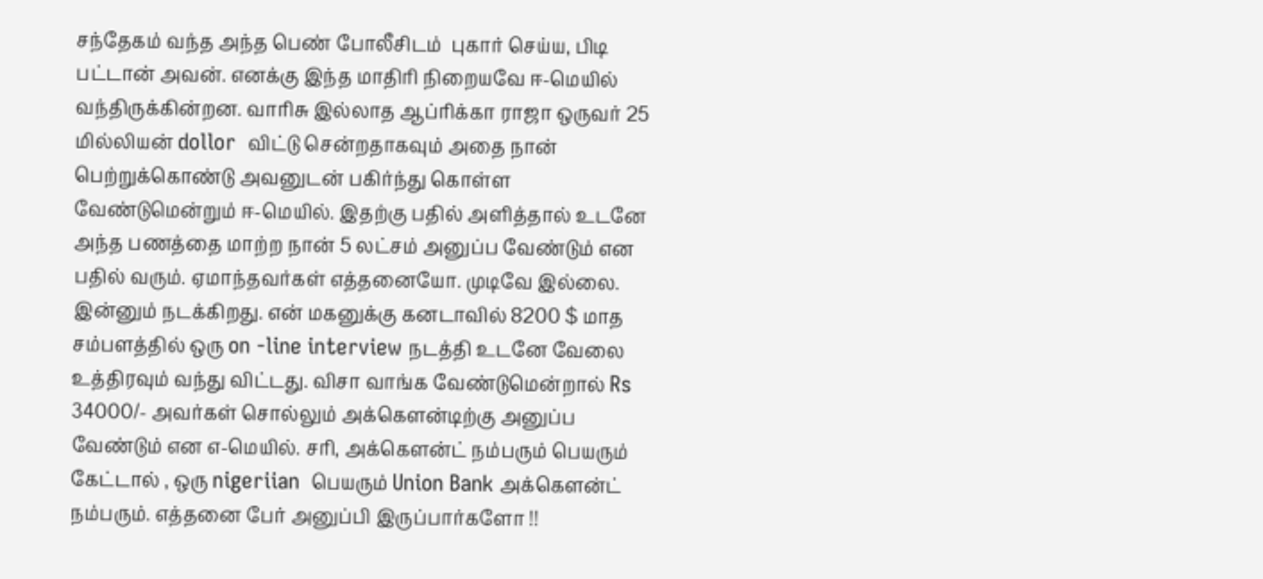சந்தேகம் வந்த அந்த பெண் போலீசிடம்  புகார் செய்ய, பிடி பட்டான் அவன். எனக்கு இந்த மாதிரி நிறையவே ஈ-மெயில் வந்திருக்கின்றன. வாரிசு இல்லாத ஆப்ரிக்கா ராஜா ஒருவர் 25 மில்லியன் dollor  விட்டு சென்றதாகவும் அதை நான் பெற்றுக்கொண்டு அவனுடன் பகிர்ந்து கொள்ள வேண்டுமென்றும் ஈ-மெயில். இதற்கு பதில் அளித்தால் உடனே அந்த பணத்தை மாற்ற நான் 5 லட்சம் அனுப்ப வேண்டும் என பதில் வரும். ஏமாந்தவர்கள் எத்தனையோ. முடிவே இல்லை. இன்னும் நடக்கிறது. என் மகனுக்கு கனடாவில் 8200 $ மாத சம்பளத்தில் ஒரு on -line interview நடத்தி உடனே வேலை உத்திரவும் வந்து விட்டது. விசா வாங்க வேண்டுமென்றால் Rs 34000/- அவர்கள் சொல்லும் அக்கௌன்டிற்கு அனுப்ப வேண்டும் என எ-மெயில். சரி, அக்கௌன்ட் நம்பரும் பெயரும் கேட்டால் , ஒரு nigeriian  பெயரும் Union Bank அக்கௌன்ட் நம்பரும். எத்தனை பேர் அனுப்பி இருப்பார்களோ !!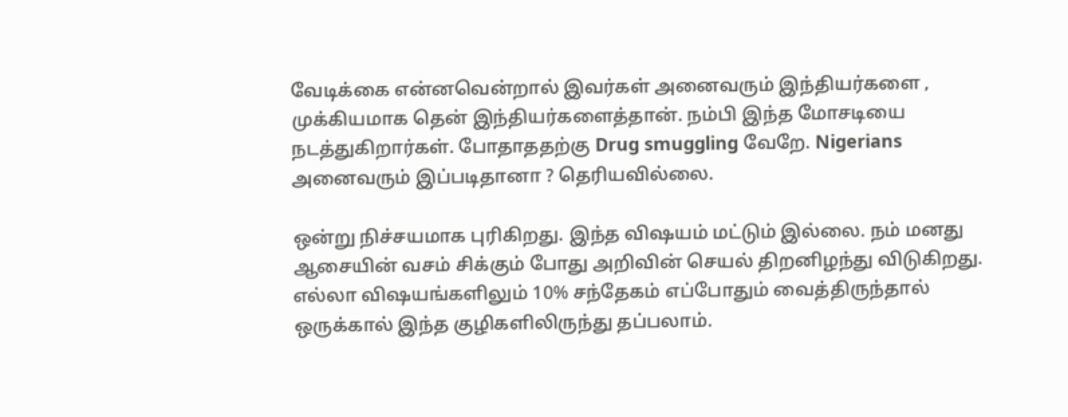வேடிக்கை என்னவென்றால் இவர்கள் அனைவரும் இந்தியர்களை , முக்கியமாக தென் இந்தியர்களைத்தான். நம்பி இந்த மோசடியை நடத்துகிறார்கள். போதாததற்கு Drug smuggling வேறே. Nigerians அனைவரும் இப்படிதானா ? தெரியவில்லை.

ஒன்று நிச்சயமாக புரிகிறது. இந்த விஷயம் மட்டும் இல்லை. நம் மனது ஆசையின் வசம் சிக்கும் போது அறிவின் செயல் திறனிழந்து விடுகிறது. எல்லா விஷயங்களிலும் 10% சந்தேகம் எப்போதும் வைத்திருந்தால் ஒருக்கால் இந்த குழிகளிலிருந்து தப்பலாம்.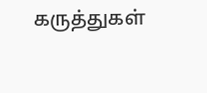கருத்துகள்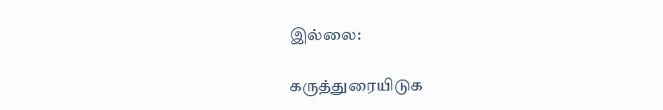இல்லை:

கருத்துரையிடுக